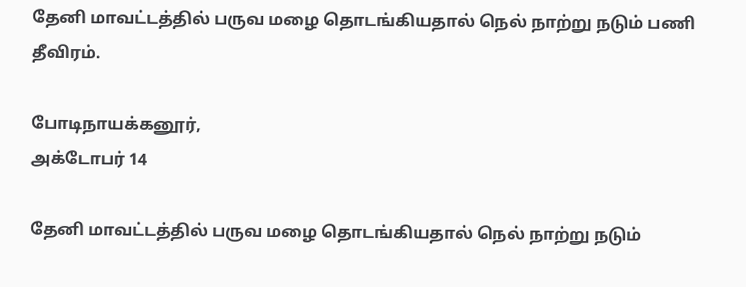தேனி மாவட்டத்தில் பருவ மழை தொடங்கியதால் நெல் நாற்று நடும் பணி தீவிரம்.

போடிநாயக்கனூர்,
அக்டோபர் 14

தேனி மாவட்டத்தில் பருவ மழை தொடங்கியதால் நெல் நாற்று நடும்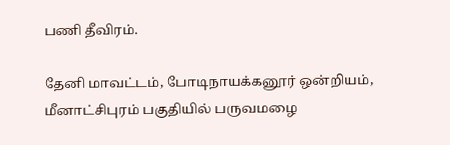பணி தீவிரம்.

தேனி மாவட்டம், போடிநாயக்கனூர் ஒன்றியம், மீனாட்சிபுரம் பகுதியில் பருவமழை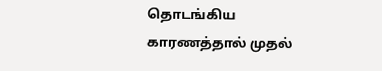தொடங்கிய காரணத்தால் முதல்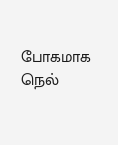போகமாக நெல்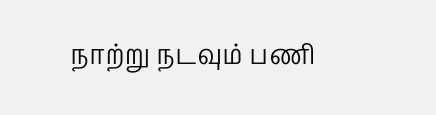நாற்று நடவும் பணி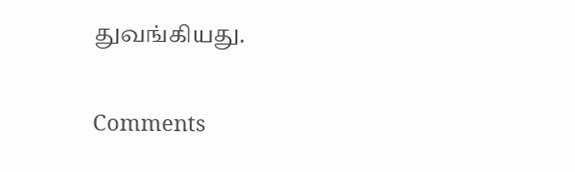துவங்கியது.

Comments